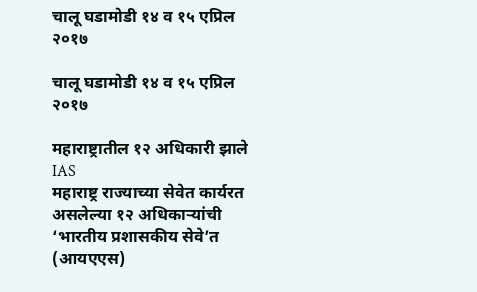चालू घडामोडी १४ व १५ एप्रिल २०१७

चालू घडामोडी १४ व १५ एप्रिल २०१७

महाराष्ट्रातील १२ अधिकारी झाले IAS
महाराष्ट्र राज्याच्या सेवेत कार्यरत असलेल्या १२ अधिकाऱ्यांची ‘भारतीय प्रशासकीय सेवे’त (आयएएस)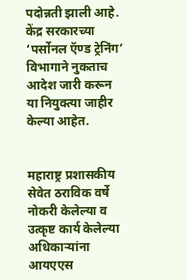पदोन्नती झाली आहे. केंद्र सरकारच्या ‘पर्सोनल ऍण्ड ट्रेनिंग’ विभागाने नुकताच आदेश जारी करून या नियुक्‍त्या जाहीर केल्या आहेत.


महाराष्ट्र प्रशासकीय सेवेत ठराविक वर्षे नोकरी केलेल्या व उत्कृष्ट कार्य केलेल्या अधिकाऱ्यांना आयएएस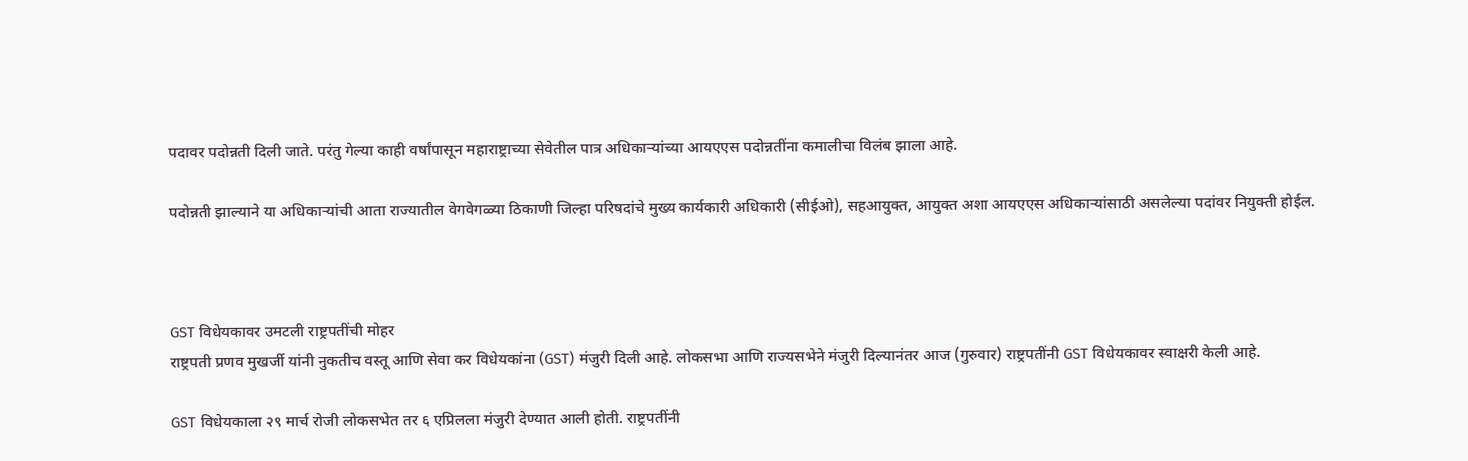पदावर पदोन्नती दिली जाते. परंतु गेल्या काही वर्षांपासून महाराष्ट्राच्या सेवेतील पात्र अधिकाऱ्यांच्या आयएएस पदोन्नतींना कमालीचा विलंब झाला आहे.

पदोन्नती झाल्याने या अधिकाऱ्यांची आता राज्यातील वेगवेगळ्या ठिकाणी जिल्हा परिषदांचे मुख्य कार्यकारी अधिकारी (सीईओ), सहआयुक्त, आयुक्त अशा आयएएस अधिकाऱ्यांसाठी असलेल्या पदांवर नियुक्ती होईल.



GST विधेयकावर उमटली राष्ट्रपतींची मोहर
राष्ट्रपती प्रणव मुखर्जी यांनी नुकतीच वस्तू आणि सेवा कर विधेयकांना (GST) मंजुरी दिली आहे. लोकसभा आणि राज्यसभेने मंजुरी दिल्यानंतर आज (गुरुवार) राष्ट्रपतींनी GST विधेयकावर स्वाक्षरी केली आहे.

GST विधेयकाला २९ मार्च रोजी लोकसभेत तर ६ एप्रिलला मंजुरी देण्यात आली होती. राष्ट्रपतींनी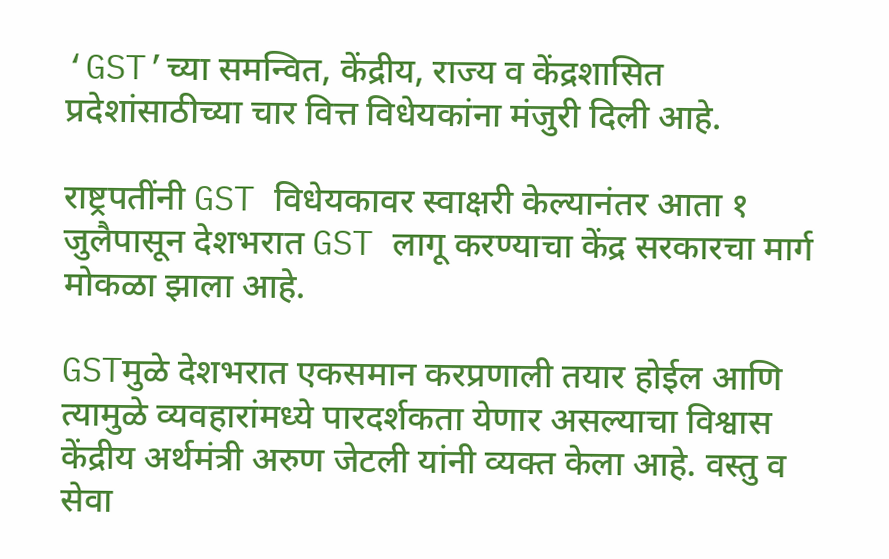‘GST’च्या समन्वित, केंद्रीय, राज्य व केंद्रशासित प्रदेशांसाठीच्या चार वित्त विधेयकांना मंजुरी दिली आहे.

राष्ट्रपतींनी GST विधेयकावर स्वाक्षरी केल्यानंतर आता १ जुलैपासून देशभरात GST लागू करण्याचा केंद्र सरकारचा मार्ग मोकळा झाला आहे.

GSTमुळे देशभरात एकसमान करप्रणाली तयार होईल आणि त्यामुळे व्यवहारांमध्ये पारदर्शकता येणार असल्याचा विश्वास केंद्रीय अर्थमंत्री अरुण जेटली यांनी व्यक्त केला आहे. वस्तु व सेवा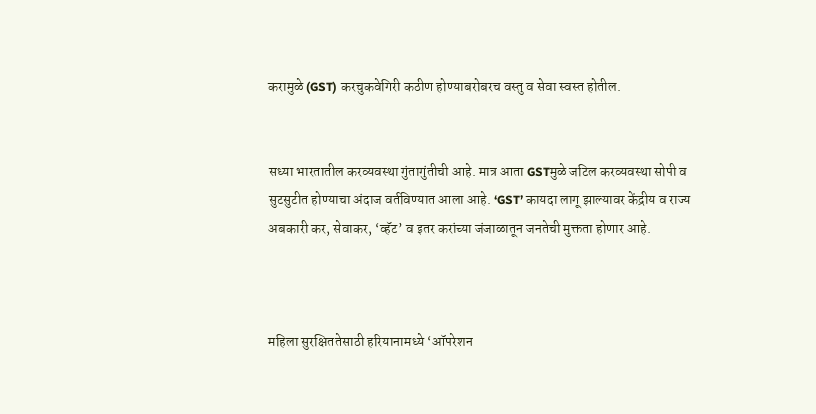करामुळे (GST) करचुकवेगिरी कठीण होण्याबरोबरच वस्तु व सेवा स्वस्त होतील.


सध्या भारतातील करव्यवस्था गुंतागुंतीची आहे. मात्र आता GSTमुळे जटिल करव्यवस्था सोपी व सुटसुटीत होण्याचा अंदाज वर्तविण्यात आला आहे. ‘GST’ कायदा लागू झाल्यावर केंद्रीय व राज्य अबकारी कर, सेवाकर, ‘व्हॅट’ व इतर करांच्या जंजाळातून जनतेची मुक्तता होणार आहे.



महिला सुरक्षिततेसाठी हरियानामध्ये ‘ऑपरेशन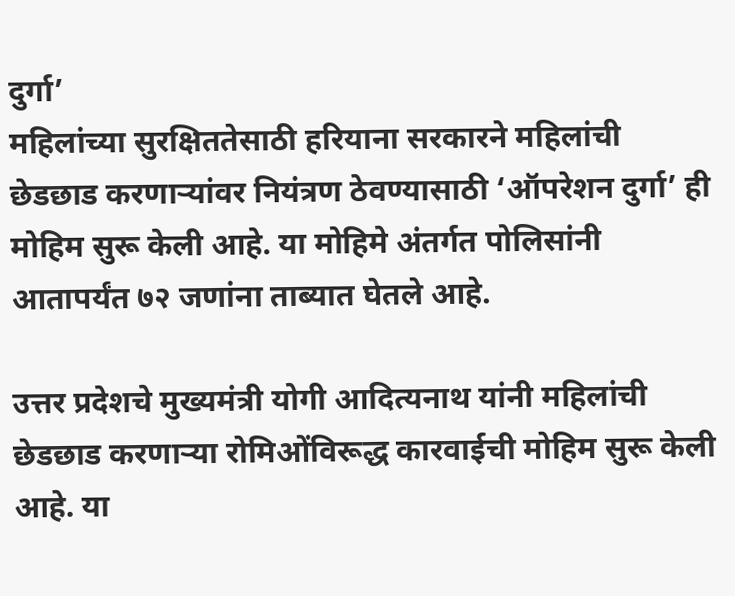दुर्गा’
महिलांच्या सुरक्षिततेसाठी हरियाना सरकारने महिलांची छेडछाड करणाऱ्यांवर नियंत्रण ठेवण्यासाठी ‘ऑपरेशन दुर्गा’ ही मोहिम सुरू केली आहे. या मोहिमे अंतर्गत पोलिसांनी आतापर्यंत ७२ जणांना ताब्यात घेतले आहे.

उत्तर प्रदेशचे मुख्यमंत्री योगी आदित्यनाथ यांनी महिलांची छेडछाड करणाऱ्या रोमिओंविरूद्ध कारवाईची मोहिम सुरू केली आहे. या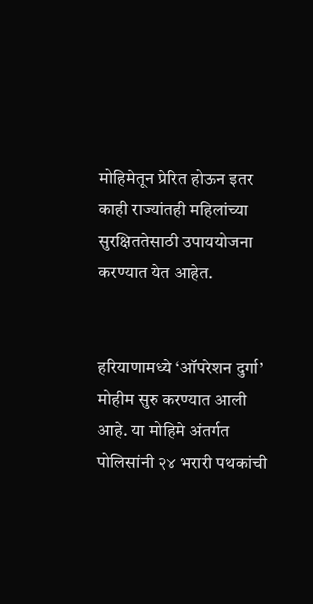मोहिमेतून प्रेरित होऊन इतर काही राज्यांतही महिलांच्या सुरक्षिततेसाठी उपाययोजना करण्यात येत आहेत.


हरियाणामध्ये ‘ऑपरेशन दुर्गा’ मोहीम सुरु करण्यात आली आहे. या मोहिमे अंतर्गत पोलिसांनी २४ भरारी पथकांची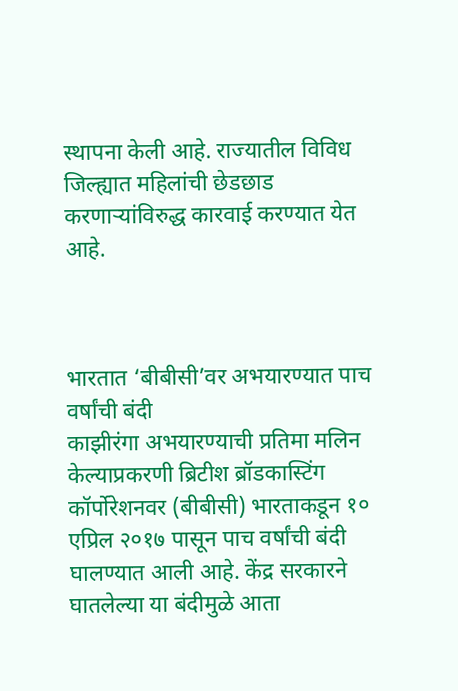स्थापना केली आहे. राज्यातील विविध जिल्ह्यात महिलांची छेडछाड करणाऱ्यांविरुद्ध कारवाई करण्यात येत आहे.



भारतात ‘बीबीसी’वर अभयारण्यात पाच वर्षांची बंदी
काझीरंगा अभयारण्याची प्रतिमा मलिन केल्याप्रकरणी ब्रिटीश ब्रॉडकास्टिंग कॉर्पोरेशनवर (बीबीसी) भारताकडून १० एप्रिल २०१७ पासून पाच वर्षांची बंदी घालण्यात आली आहे. केंद्र सरकारने घातलेल्या या बंदीमुळे आता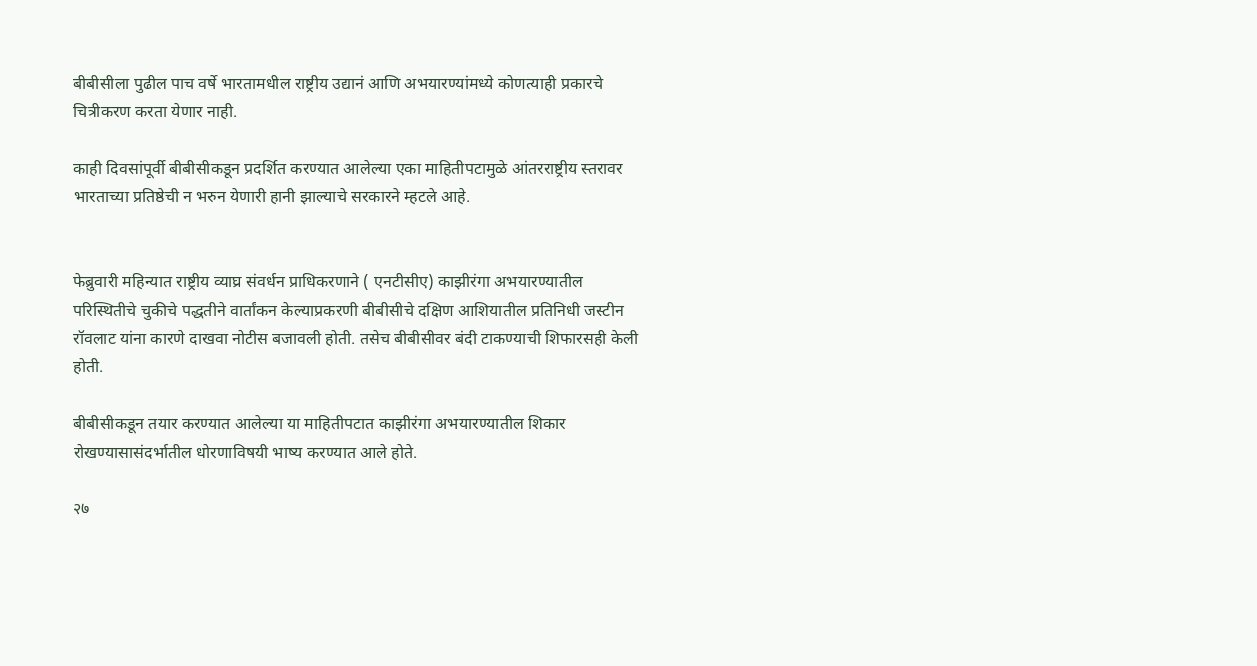बीबीसीला पुढील पाच वर्षे भारतामधील राष्ट्रीय उद्यानं आणि अभयारण्यांमध्ये कोणत्याही प्रकारचे चित्रीकरण करता येणार नाही.

काही दिवसांपूर्वी बीबीसीकडून प्रदर्शित करण्यात आलेल्या एका माहितीपटामुळे आंतरराष्ट्रीय स्तरावर भारताच्या प्रतिष्ठेची न भरुन येणारी हानी झाल्याचे सरकारने म्हटले आहे.


फेब्रुवारी महिन्यात राष्ट्रीय व्याघ्र संवर्धन प्राधिकरणाने ( एनटीसीए) काझीरंगा अभयारण्यातील परिस्थितीचे चुकीचे पद्धतीने वार्तांकन केल्याप्रकरणी बीबीसीचे दक्षिण आशियातील प्रतिनिधी जस्टीन रॉवलाट यांना कारणे दाखवा नोटीस बजावली होती. तसेच बीबीसीवर बंदी टाकण्याची शिफारसही केली होती.

बीबीसीकडून तयार करण्यात आलेल्या या माहितीपटात काझीरंगा अभयारण्यातील शिकार रोखण्यासासंदर्भातील धोरणाविषयी भाष्य करण्यात आले होते.

२७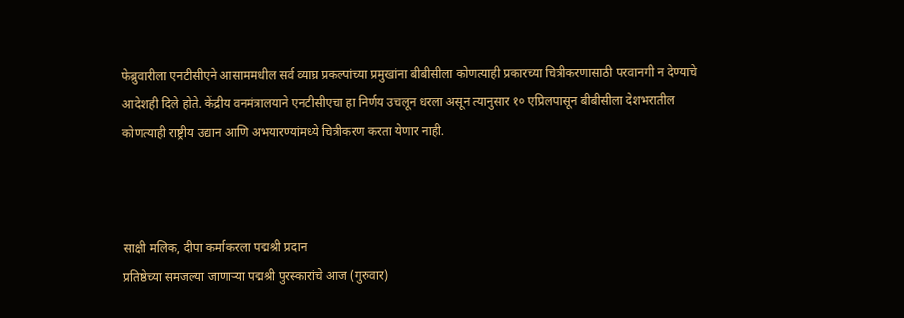फेब्रुवारीला एनटीसीएने आसाममधील सर्व व्याघ्र प्रकल्पांच्या प्रमुखांना बीबीसीला कोणत्याही प्रकारच्या चित्रीकरणासाठी परवानगी न देण्याचे आदेशही दिले होते. केंद्रीय वनमंत्रालयाने एनटीसीएचा हा निर्णय उचलून धरला असून त्यानुसार १० एप्रिलपासून बीबीसीला देशभरातील कोणत्याही राष्ट्रीय उद्यान आणि अभयारण्यांमध्ये चित्रीकरण करता येणार नाही.



साक्षी मलिक, दीपा कर्माकरला पद्मश्री प्रदान
प्रतिष्ठेच्या समजल्या जाणाऱ्या पद्मश्री पुरस्कारांचे आज (गुरुवार)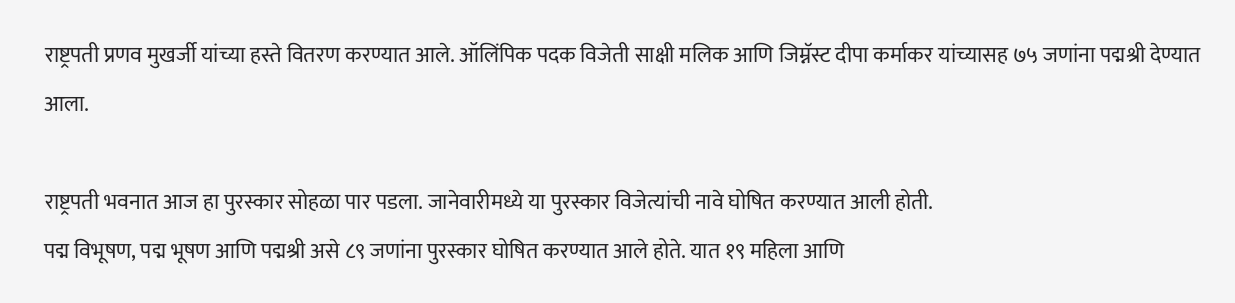राष्ट्रपती प्रणव मुखर्जी यांच्या हस्ते वितरण करण्यात आले. ऑलिंपिक पदक विजेती साक्षी मलिक आणि जिम्नॅस्ट दीपा कर्माकर यांच्यासह ७५ जणांना पद्मश्री देण्यात आला.

राष्ट्रपती भवनात आज हा पुरस्कार सोहळा पार पडला. जानेवारीमध्ये या पुरस्कार विजेत्यांची नावे घोषित करण्यात आली होती.
पद्म विभूषण, पद्म भूषण आणि पद्मश्री असे ८९ जणांना पुरस्कार घोषित करण्यात आले होते. यात १९ महिला आणि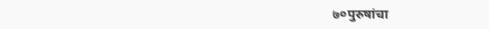७०पुरुषांचा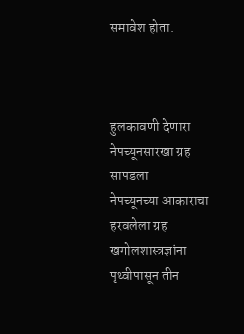समावेश होता.



हुलकावणी देणारा नेपच्यूनसारखा ग्रह सापडला
नेपच्यूनच्या आकाराचा हरवलेला ग्रह खगोलशास्त्रज्ञांना पृथ्वीपासून तीन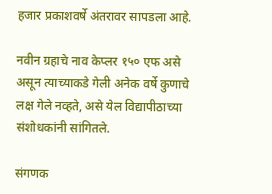हजार प्रकाशवर्षे अंतरावर सापडला आहे.

नवीन ग्रहाचे नाव केप्लर १५० एफ असे असून त्याच्याकडे गेली अनेक वर्षे कुणाचे लक्ष गेले नव्हते, असे येल विद्यापीठाच्या संशोधकांनी सांगितले.

संगणक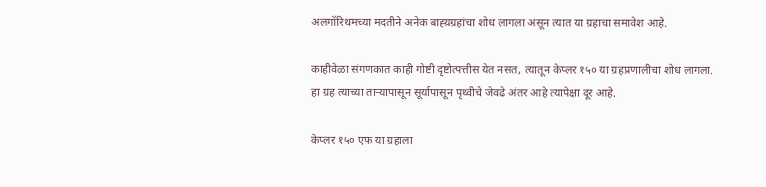अलगॉरिथमच्या मदतीने अनेक बाह्य़ग्रहांचा शोध लागला असून त्यात या ग्रहाचा समावेश आहे.

काहीवेळा संगणकात काही गोष्टी दृष्टोत्पत्तीस येत नसत, त्यातून केप्लर १५० या ग्रहप्रणालीचा शोध लागला. हा ग्रह त्याच्या ताऱ्यापासून सूर्यापासून पृथ्वीचे जेवढे अंतर आहे त्यापेक्षा दूर आहे.

केप्लर १५० एफ या ग्रहाला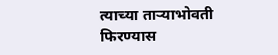त्याच्या ताऱ्याभोवती फिरण्यास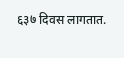६३७ दिवस लागतात.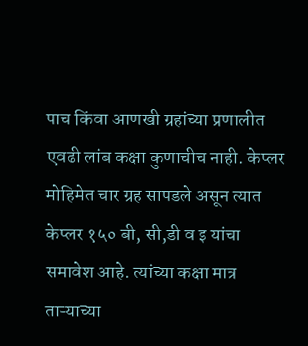पाच किंवा आणखी ग्रहांच्या प्रणालीत एवढी लांब कक्षा कुणाचीच नाही. केप्लर मोहिमेत चार ग्रह सापडले असून त्यात केप्लर १५० बी, सी,डी व इ यांचा समावेश आहे. त्यांच्या कक्षा मात्र ताऱ्याच्या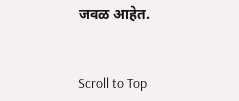जवळ आहेत.


Scroll to Top